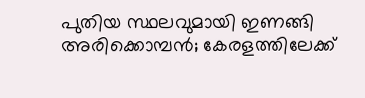പുതിയ സ്ഥലവുമായി ഇണങ്ങി അരിക്കൊമ്പന്‍; കേരളത്തിലേക്ക്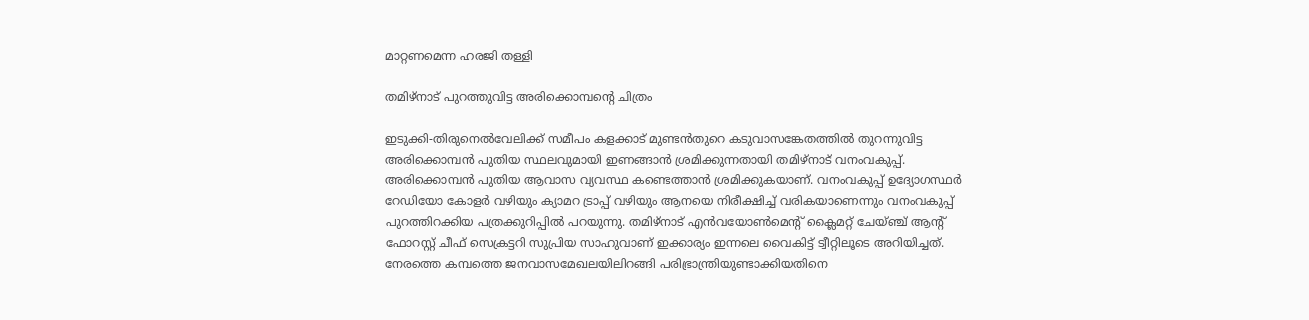മാറ്റണമെന്ന ഹരജി തള്ളി

തമിഴ്‌നാട് പുറത്തുവിട്ട അരിക്കൊമ്പന്റെ ചിത്രം

ഇടുക്കി-തിരുനെല്‍വേലിക്ക് സമീപം കളക്കാട് മുണ്ടന്‍തുറെ കടുവാസങ്കേതത്തില്‍ തുറന്നുവിട്ട അരിക്കൊമ്പന്‍ പുതിയ സ്ഥലവുമായി ഇണങ്ങാന്‍ ശ്രമിക്കുന്നതായി തമിഴ്നാട് വനംവകുപ്പ്. അരിക്കൊമ്പന്‍ പുതിയ ആവാസ വ്യവസ്ഥ കണ്ടെത്താന്‍ ശ്രമിക്കുകയാണ്. വനംവകുപ്പ് ഉദ്യോഗസ്ഥര്‍ റേഡിയോ കോളര്‍ വഴിയും ക്യാമറ ട്രാപ്പ് വഴിയും ആനയെ നിരീക്ഷിച്ച് വരികയാണെന്നും വനംവകുപ്പ് പുറത്തിറക്കിയ പത്രക്കുറിപ്പില്‍ പറയുന്നു. തമിഴ്നാട് എന്‍വയോണ്‍മെന്റ് ക്ലൈമറ്റ് ചേയ്ഞ്ച് ആന്റ് ഫോറസ്റ്റ് ചീഫ് സെക്രട്ടറി സുപ്രിയ സാഹുവാണ് ഇക്കാര്യം ഇന്നലെ വൈകിട്ട് ട്വീറ്റിലൂടെ അറിയിച്ചത്.
നേരത്തെ കമ്പത്തെ ജനവാസമേഖലയിലിറങ്ങി പരിഭ്രാന്ത്രിയുണ്ടാക്കിയതിനെ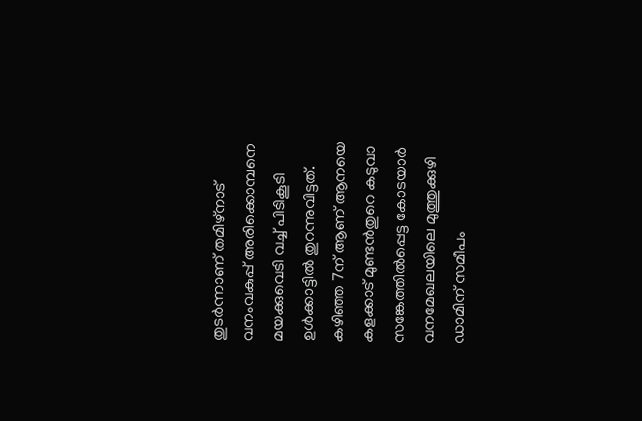തുടര്‍ന്നാണ് തമിഴ്നാട് വനംവകുപ്പ് അരിക്കൊമ്പനെ മയക്കുവെടി വച്ച് പിടികൂടി ഉള്‍ക്കാട്ടില്‍ തുറന്നുവിട്ടത്. കഴിഞ്ഞ 7ന് ആണ് ആനയെ കളക്കാട് മുണ്ടന്‍തുറെ കടുവാ സങ്കേത്തില്‍പ്പെട്ട കോടയാര്‍ വനമേഖലയിലെ മുത്തുക്കുഴി ഡാമിന് സമീപം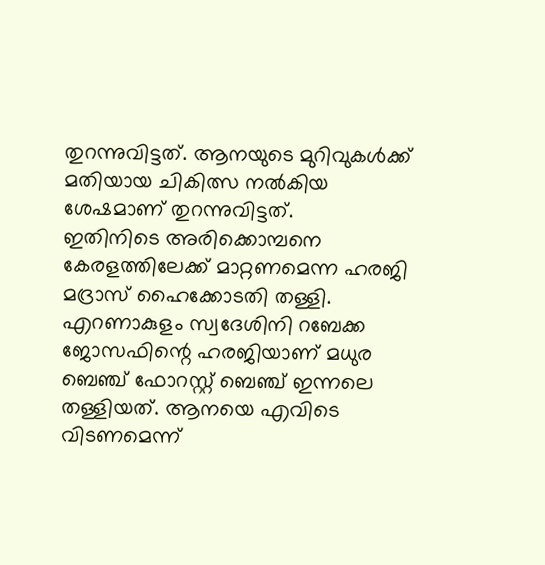തുറന്നുവിട്ടത്. ആനയുടെ മുറിവുകള്‍ക്ക് മതിയായ ചികിത്സ നല്‍കിയ ശേഷമാണ് തുറന്നുവിട്ടത്.
ഇതിനിടെ അരിക്കൊമ്പനെ കേരളത്തിലേക്ക് മാറ്റണമെന്ന ഹരജി മദ്രാസ് ഹൈക്കോടതി തള്ളി. എറണാകുളം സ്വദേശിനി റബേക്ക ജോസഫിന്റെ ഹരജിയാണ് മധുര ബെഞ്ച് ഫോറസ്റ്റ് ബെഞ്ച് ഇന്നലെ തള്ളിയത്. ആനയെ എവിടെ വിടണമെന്ന്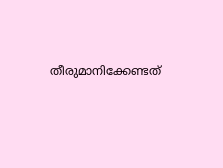തീരുമാനിക്കേണ്ടത്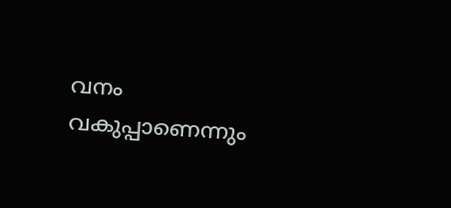വനം വകുപ്പാണെന്നും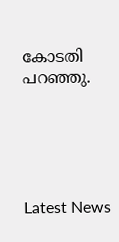കോടതി പറഞ്ഞു.





Latest News